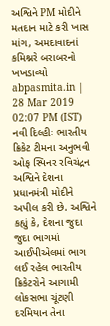અશ્વિને PM મોદીને મતદાન માટે કરી ખાસ માંગ, અમદાવાદનાં કમિશ્નરે બરાબરનો ખખડાવ્યો
abpasmita.in | 28 Mar 2019 02:07 PM (IST)
નવી દિલ્હીઃ ભારતીય ક્રિકેટ ટીમના અનુભવી ઓફ સ્પિનર રવિચંદ્રન અશ્વિને દેશના પ્રધાનમંત્રી મોદીને અપીલ કરી છે. અશ્વિને કહ્યું કે, દેશના જુદા જુદા ભાગમાં આઈપીએલમાં ભાગ લઈ રહેલ ભારતીય ક્રિકેટરોને આગામી લોકસભા ચૂંટણી દરમિયાન તેના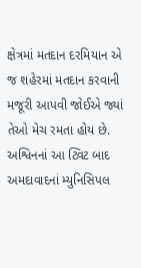ક્ષેત્રમાં મતદાન દરમિયાન એ જ શહેરમાં મતદાન કરવાની મજૂરી આપવી જોઈએ જ્યાં તેઓ મેચ રમતા હોય છે. અશ્વિનનાં આ ટ્વિટ બાદ અમદાવાદનાં મ્યુનિસિપલ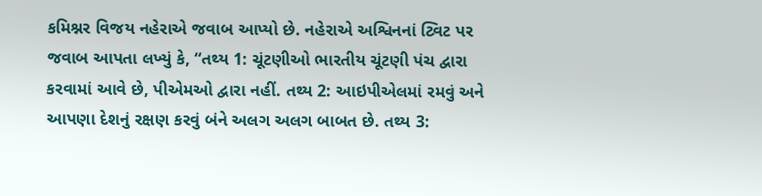કમિશ્નર વિજય નહેરાએ જવાબ આપ્યો છે. નહેરાએ અશ્વિનનાં ટ્વિટ પર જવાબ આપતા લખ્યું કે, “તથ્ય 1: ચૂંટણીઓ ભારતીય ચૂંટણી પંચ દ્વારા કરવામાં આવે છે, પીએમઓ દ્વારા નહીં. તથ્ય 2: આઇપીએલમાં રમવું અને આપણા દેશનું રક્ષણ કરવું બંને અલગ અલગ બાબત છે. તથ્ય 3: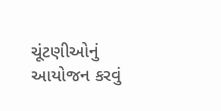ચૂંટણીઓનું આયોજન કરવું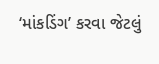‘માંકડિંગ’ કરવા જેટલું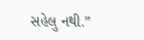સહેલુ નથી.”